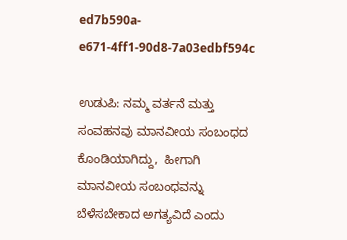ed7b590a-e671-4ff1-90d8-7a03edbf594c

ಉಡುಪಿ: ನಮ್ಮ ವರ್ತನೆ ಮತ್ತು ಸಂವಹನವು ಮಾನವೀಯ ಸಂಬಂಧದ ಕೊಂಡಿಯಾಗಿದ್ದು,  ಹೀಗಾಗಿ ಮಾನವೀಯ ಸಂಬಂಧವನ್ನು ಬೆಳೆಸಬೇಕಾದ ಅಗತ್ಯವಿದೆ ಎಂದು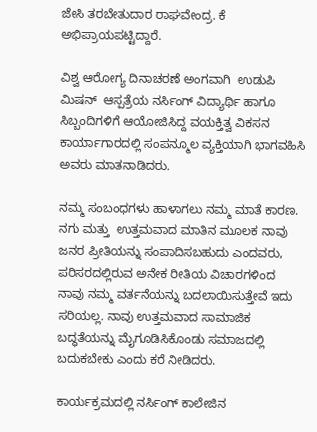ಜೇಸಿ ತರಬೇತುದಾರ ರಾಘವೇಂದ್ರ. ಕೆ ಅಭಿಪ್ರಾಯಪಟ್ಟಿದ್ದಾರೆ.

ವಿಶ್ವ ಆರೋಗ್ಯ ದಿನಾಚರಣೆ ಅಂಗವಾಗಿ  ಉಡುಪಿ ಮಿಷನ್‍  ಆಸ್ಪತ್ರೆಯ ನರ್ಸಿಂಗ್‍ ವಿದ್ಯಾರ್ಥಿ ಹಾಗೂ ಸಿಬ್ಬಂದಿಗಳಿಗೆ ಆಯೋಜಿಸಿದ್ದ ವಯಕ್ತಿತ್ವ ವಿಕಸನ ಕಾರ್ಯಾಗಾರದಲ್ಲಿ ಸಂಪನ್ಮೂಲ ವ್ಯಕ್ತಿಯಾಗಿ ಭಾಗವಹಿಸಿ ಅವರು ಮಾತನಾಡಿದರು.

ನಮ್ಮ ಸಂಬಂಧಗಳು ಹಾಳಾಗಲು ನಮ್ಮ ಮಾತೆ ಕಾರಣ. ನಗು ಮತ್ತು  ಉತ್ತಮವಾದ ಮಾತಿನ ಮೂಲಕ ನಾವು ಜನರ ಪ್ರೀತಿಯನ್ನು ಸಂಪಾದಿಸಬಹುದು ಎಂದವರು, ಪರಿಸರದಲ್ಲಿರುವ ಅನೇಕ ರೀತಿಯ ವಿಚಾರಗಳಿಂದ ನಾವು ನಮ್ಮ ವರ್ತನೆಯನ್ನು ಬದಲಾಯಿಸುತ್ತೇವೆ ಇದು ಸರಿಯಲ್ಲ. ನಾವು ಉತ್ತಮವಾದ ಸಾಮಾಜಿಕ ಬದ್ಧತೆಯನ್ನು ಮೈಗೂಡಿಸಿಕೊಂಡು ಸಮಾಜದಲ್ಲಿ ಬದುಕಬೇಕು ಎಂದು ಕರೆ ನೀಡಿದರು.

ಕಾರ್ಯಕ್ರಮದಲ್ಲಿ ನರ್ಸಿಂಗ್ ಕಾಲೇಜಿನ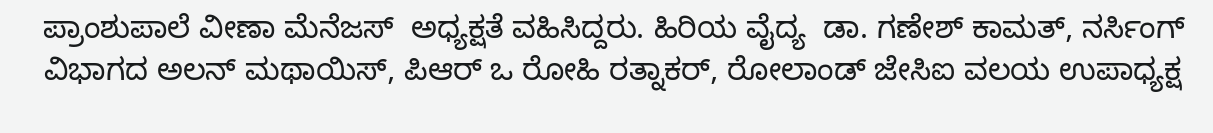ಪ್ರಾಂಶುಪಾಲೆ ವೀಣಾ ಮೆನೆಜಸ್  ಅಧ್ಯಕ್ಷತೆ ವಹಿಸಿದ್ದರು. ಹಿರಿಯ ವೈದ್ಯ  ಡಾ. ಗಣೇಶ್ ಕಾಮತ್, ನರ್ಸಿಂಗ್ ವಿಭಾಗದ ಅಲನ್ ಮಥಾಯಿಸ್, ಪಿಆರ್ ಒ ರೋಹಿ ರತ್ನಾಕರ್, ರೋಲಾಂಡ್ ಜೇಸಿಐ ವಲಯ ಉಪಾಧ್ಯಕ್ಷ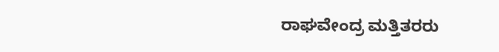ರಾಘವೇಂದ್ರ ಮತ್ತಿತರರು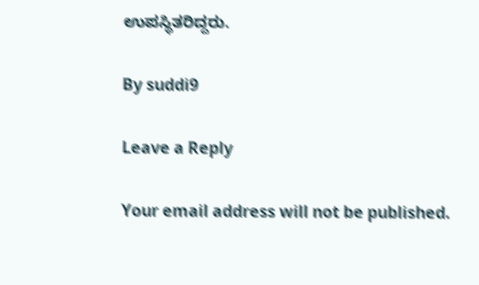ಉಪಸ್ಥಿತರಿದ್ದರು.

By suddi9

Leave a Reply

Your email address will not be published.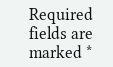Required fields are marked *